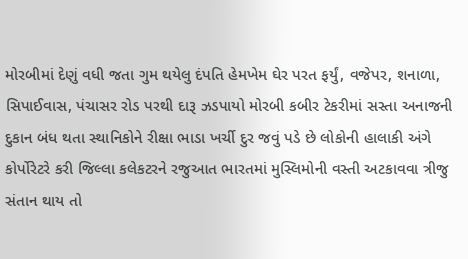મોરબીમાં દેણું વધી જતા ગુમ થયેલુ દંપતિ હેમખેમ ઘેર પરત ફર્યું, વજેપર, શનાળા, સિપાઈવાસ, પંચાસર રોડ પરથી દારૂ ઝડપાયો મોરબી કબીર ટેકરીમાં સસ્તા અનાજની દુકાન બંધ થતા સ્થાનિકોને રીક્ષા ભાડા ખર્ચી દુર જવું પડે છે લોકોની હાલાકી અંગે કોર્પોરેટરે કરી જિલ્લા કલેકટરને રજુઆત ભારતમાં મુસ્લિમોની વસ્તી અટકાવવા ત્રીજુ સંતાન થાય તો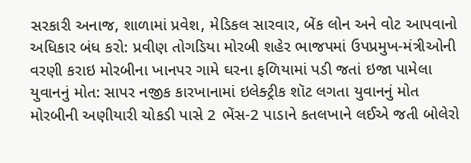સરકારી અનાજ, શાળામાં પ્રવેશ, મેડિકલ સારવાર, બેંક લોન અને વોટ આપવાનો અધિકાર બંધ કરો: પ્રવીણ તોગડિયા મોરબી શહેર ભાજપમાં ઉપપ્રમુખ-મંત્રીઓની વરણી કરાઇ મોરબીના ખાનપર ગામે ઘરના ફળિયામાં પડી જતાં ઇજા પામેલા યુવાનનું મોત: સાપર નજીક કારખાનામાં ઇલેક્ટ્રીક શૉટ લગતા યુવાનનું મોત મોરબીની અણીયારી ચોકડી પાસે 2 ભેંસ-2 પાડાને કતલખાને લઈએ જતી બોલેરો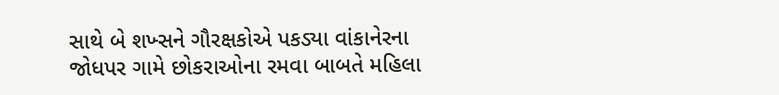સાથે બે શખ્સને ગૌરક્ષકોએ પકડ્યા વાંકાનેરના જોધપર ગામે છોકરાઓના રમવા બાબતે મહિલા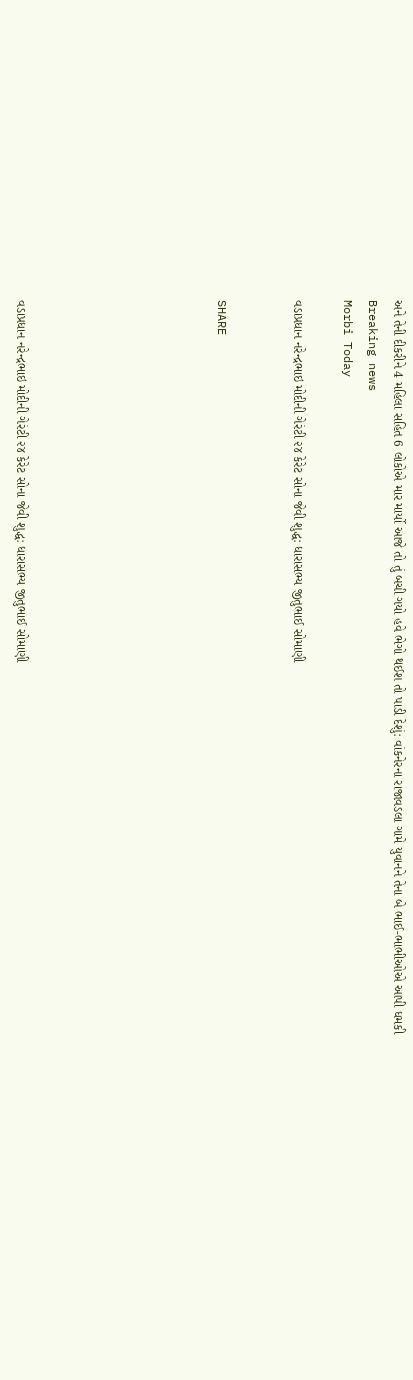અને તેની દીકરીને 4 મહિલા સહિત 6 લોકોએ માર માર્યો આજે તો તું બચી ગયો હવે ભેગો થઈશ તો પાડી દેશું: વાંકનેરના રાજાવડલા ગામે યુવાનને તેના બે ભાઈ-ભાભીઓએ આપી ધમકી
Breaking news
Morbi Today

વડાપ્રધાન નરેન્દ્રભાઇ મોદીની ગેરંટી ૨૪ કેરેટ સોના જેવી શુદ્ધ: ધારાસભ્ય જીતુભાઈ સોમાણી


SHARE







વડાપ્રધાન નરેન્દ્રભાઇ મોદીની ગેરંટી ૨૪ કેરેટ સોના જેવી શુદ્ધ: ધારાસભ્ય જીતુભાઈ સોમાણી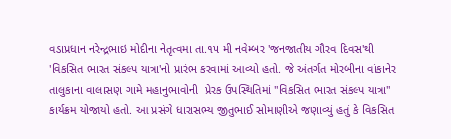વડાપ્રધાન નરેન્દ્રભાઇ મોદીના નેતૃત્વમા તા.૧૫ મી નવેમ્બર 'જનજાતીય ગૌરવ દિવસ'થી 'વિકસિત ભારત સંકલ્પ યાત્રા'નો પ્રારંભ કરવામાં આવ્યો હતો. જે અંતર્ગત મોરબીના વાંકાનેર તાલુકાના વાલાસણ ગામે મહાનુભાવોની  પ્રેરક ઉપસ્થિતિમાં "વિકસિત ભારત સંકલ્પ યાત્રા" કાર્યક્રમ યોજાયો હતો. આ પ્રસંગે ધારાસભ્ય જીતુભાઈ સોમાણીએ જણાવ્યું હતું કે વિકસિત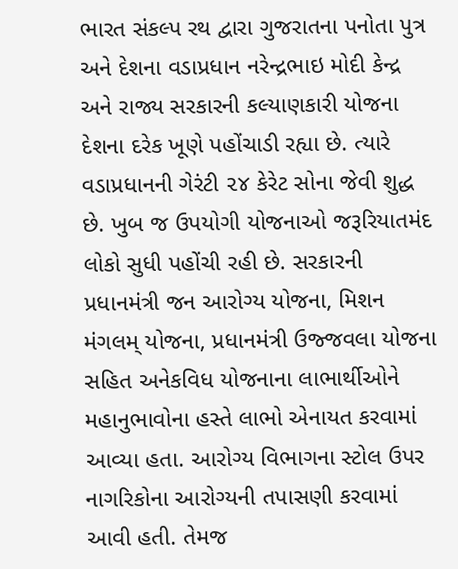ભારત સંકલ્પ રથ દ્વારા ગુજરાતના પનોતા પુત્ર અને દેશના વડાપ્રધાન નરેન્દ્રભાઇ મોદી કેન્દ્ર અને રાજ્ય સરકારની કલ્યાણકારી યોજના દેશના દરેક ખૂણે પહોંચાડી રહ્યા છે. ત્યારે વડાપ્રધાનની ગેરંટી ૨૪ કેરેટ સોના જેવી શુદ્ધ છે. ખુબ જ ઉપયોગી યોજનાઓ જરૂરિયાતમંદ લોકો સુધી પહોંચી રહી છે. સરકારની પ્રધાનમંત્રી જન આરોગ્ય યોજના, મિશન મંગલમ્ યોજના, પ્રધાનમંત્રી ઉજ્જવલા યોજના સહિત અનેકવિધ યોજનાના લાભાર્થીઓને મહાનુભાવોના હસ્તે લાભો એનાયત કરવામાં આવ્યા હતા. આરોગ્ય વિભાગના સ્ટોલ ઉપર નાગરિકોના આરોગ્યની તપાસણી કરવામાં આવી હતી. તેમજ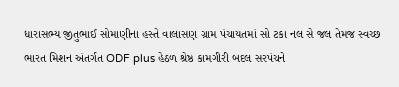ધારાસભ્ય જીતુભાઈ સોમાણીના હસ્તે વાલાસણ ગ્રામ પંચાયતમાં સો ટકા નલ સે જલ તેમજ સ્વચ્છ ભારત મિશન અંતર્ગત ODF plus હેઠળ શ્રેષ્ઠ કામગીરી બદલ સરપંચને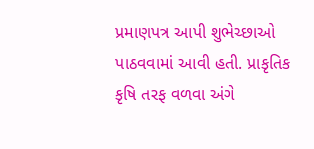પ્રમાણપત્ર આપી શુભેચ્છાઓ પાઠવવામાં આવી હતી. પ્રાકૃતિક કૃષિ તરફ વળવા અંગે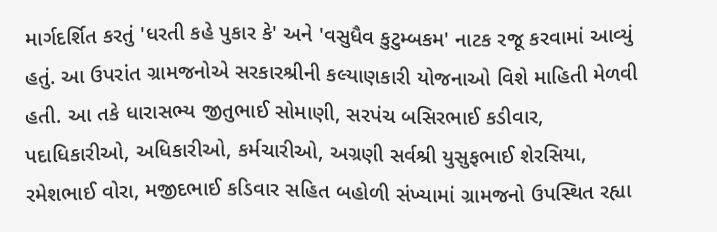માર્ગદર્શિત કરતું 'ધરતી કહે પુકાર કે' અને 'વસુધૈવ કુટુમ્બકમ' નાટક રજૂ કરવામાં આવ્યું હતું. આ ઉપરાંત ગ્રામજનોએ સરકારશ્રીની કલ્યાણકારી યોજનાઓ વિશે માહિતી મેળવી હતી. આ તકે ધારાસભ્ય જીતુભાઈ સોમાણી, સરપંચ બસિરભાઈ કડીવાર, પદાધિકારીઓ, અધિકારીઓ, કર્મચારીઓ, અગ્રણી સર્વશ્રી યુસુફભાઈ શેરસિયા, રમેશભાઈ વોરા, મજીદભાઈ કડિવાર સહિત બહોળી સંખ્યામાં ગ્રામજનો ઉપસ્થિત રહ્યા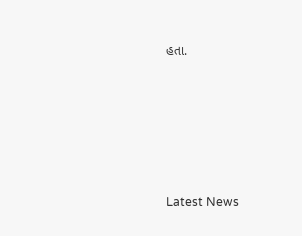હતા.






Latest News